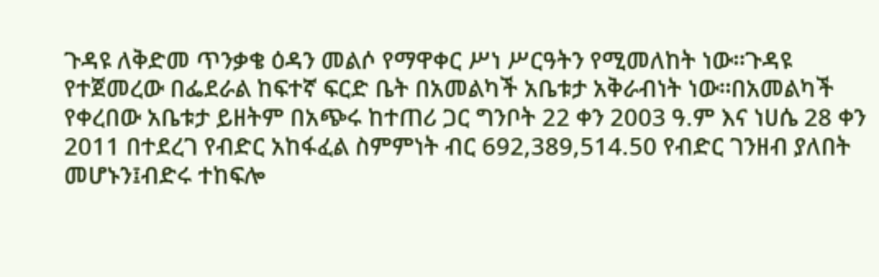ጉዳዩ ለቅድመ ጥንቃቄ ዕዳን መልሶ የማዋቀር ሥነ ሥርዓትን የሚመለከት ነው፡፡ጉዳዩ የተጀመረው በፌደራል ከፍተኛ ፍርድ ቤት በአመልካች አቤቱታ አቅራብነት ነው፡፡በአመልካች የቀረበው አቤቱታ ይዘትም በአጭሩ ከተጠሪ ጋር ግንቦት 22 ቀን 2003 ዓ.ም እና ነሀሴ 28 ቀን 2011 በተደረገ የብድር አከፋፈል ስምምነት ብር 692,389,514.50 የብድር ገንዘብ ያለበት መሆኑን፤ብድሩ ተከፍሎ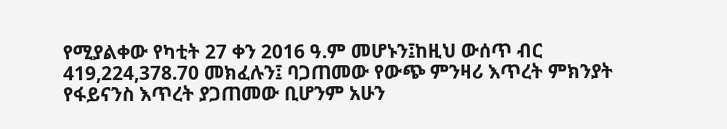የሚያልቀው የካቲት 27 ቀን 2016 ዓ.ም መሆኑን፤ከዚህ ውሰጥ ብር 419,224,378.70 መክፈሉን፤ ባጋጠመው የውጭ ምንዛሪ እጥረት ምክንያት የፋይናንስ እጥረት ያጋጠመው ቢሆንም አሁን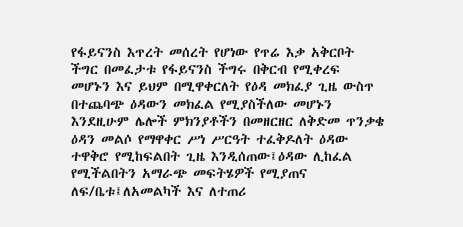የፋይናንስ እጥረት መሰረት የሆነው የጥሬ እቃ አቅርቦት ችግር በመፈታቱ የፋይናንስ ችግሩ በቅርብ የሚቀረፍ መሆኑን እና ይህም በሚዋቀርለት የዕዳ መክፈያ ጊዜ ውስጥ በተጨባጭ ዕዳውን መክፈል የሚያስችለው መሆኑን እንደዚሁም ሌሎች ምክንያቶችን በመዘርዘር ለቅድመ ጥንቃቄ ዕዳን መልሶ የማዋቀር ሥነ ሥርዓት ተፈቅዶለት ዕዳው ተዋቅሮ የሚከፍልበት ጊዜ እንዲሰጠው፤ዕዳው ሊከፈል የሚችልበትን አማራጭ መፍትሄዎች የሚያጠና ለፍ/ቤቱ፤ለአመልካች እና ለተጠሪ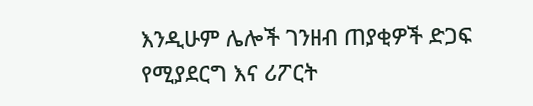እንዲሁም ሌሎች ገንዘብ ጠያቂዎች ድጋፍ የሚያደርግ እና ሪፖርት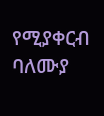የሚያቀርብ ባለሙያ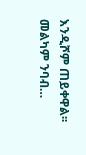እንዲሾም ጠይቀዋል፡፡መልካም ንባብ…